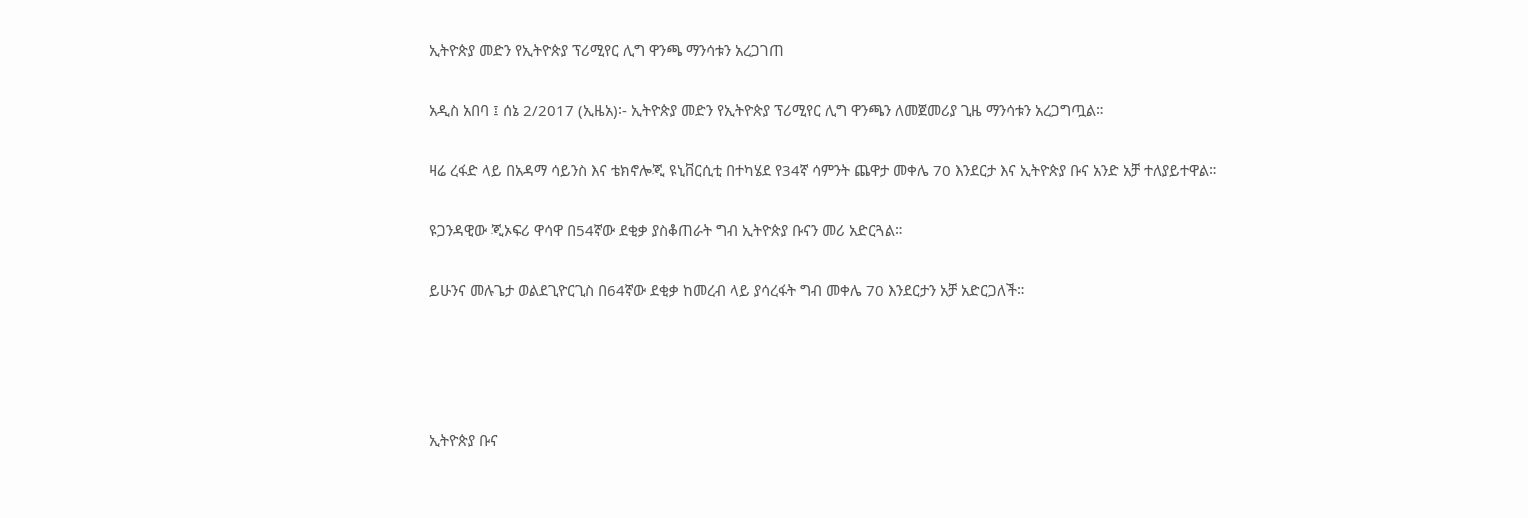ኢትዮጵያ መድን የኢትዮጵያ ፕሪሚየር ሊግ ዋንጫ ማንሳቱን አረጋገጠ

አዲስ አበባ ፤ ሰኔ 2/2017 (ኢዜአ)፡- ኢትዮጵያ መድን የኢትዮጵያ ፕሪሚየር ሊግ ዋንጫን ለመጀመሪያ ጊዜ ማንሳቱን አረጋግጧል።

ዛሬ ረፋድ ላይ በአዳማ ሳይንስ እና ቴክኖሎጂ ዩኒቨርሲቲ በተካሄደ የ34ኛ ሳምንት ጨዋታ መቀሌ 70 እንደርታ እና ኢትዮጵያ ቡና አንድ አቻ ተለያይተዋል።

ዩጋንዳዊው ጂኦፍሪ ዋሳዋ በ54ኛው ደቂቃ ያስቆጠራት ግብ ኢትዮጵያ ቡናን መሪ አድርጓል።

ይሁንና መሉጌታ ወልደጊዮርጊስ በ64ኛው ደቂቃ ከመረብ ላይ ያሳረፋት ግብ መቀሌ 70 እንደርታን አቻ አድርጋለች።




ኢትዮጵያ ቡና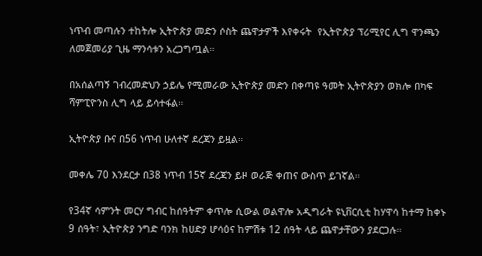ነጥብ መጣሉን ተከትሎ ኢትዮጵያ መድን ሶስት ጨዋታዎች እየቀሩት  የኢትዮጵያ ፕሪሚየር ሊግ ዋንጫን ለመጀመሪያ ጊዜ ማንሳቱን አረጋግጧል።

በአሰልጣኝ ገብረመድህን ኃይሌ የሚመራው ኢትዮጵያ መድን በቀጣዩ ዓመት ኢትዮጵያን ወክሎ በካፍ ሻምፒዮንስ ሊግ ላይ ይሳተፋል።

ኢትዮጵያ ቡና በ56 ነጥብ ሁለተኛ ደረጃን ይዟል።

መቀሌ 70 እንደርታ በ38 ነጥብ 15ኛ ደረጃን ይዞ ወራጅ ቀጠና ውስጥ ይገኛል።

የ34ኛ ሳምንት መርሃ ግብር ከሰዓትም ቀጥሎ ሲውል ወልዋሎ አዲግራት ዩኒቨርሲቲ ከሃዋሳ ከተማ ከቀኑ 9 ሰዓት፣ ኢትዮጵያ ንግድ ባንክ ከሀድያ ሆሳዕና ከምሽቱ 12 ሰዓት ላይ ጨዋታቸውን ያደርጋሉ።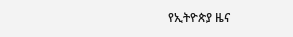የኢትዮጵያ ዜና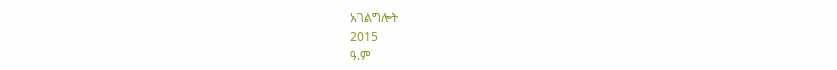አገልግሎት
2015
ዓ.ም